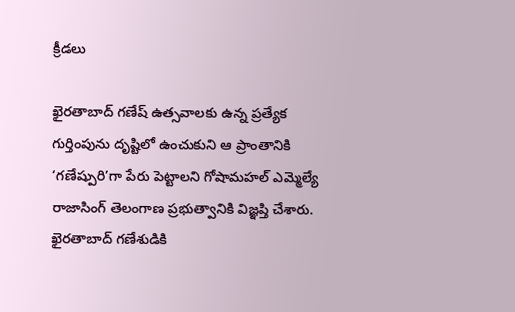క్రీడలు

ఖైరతాబాద్ గణేష్ ఉత్సవాలకు ఉన్న ప్రత్యేక గుర్తింపును దృష్టిలో ఉంచుకుని ఆ ప్రాంతానికి ‘గణేష్పురి’గా పేరు పెట్టాలని గోషామహల్ ఎమ్మెల్యే రాజాసింగ్ తెలంగాణ ప్రభుత్వానికి విజ్ఞప్తి చేశారు. ఖైరతాబాద్ గణేశుడికి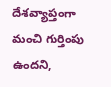దేశవ్యాప్తంగా మంచి గుర్తింపు ఉందని,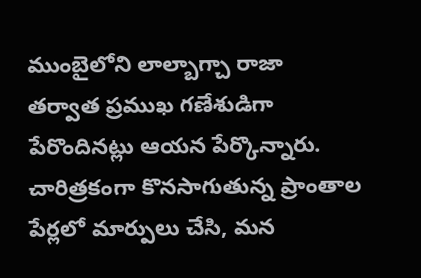ముంబైలోని లాల్బాగ్చా రాజా తర్వాత ప్రముఖ గణేశుడిగా పేరొందినట్లు ఆయన పేర్కొన్నారు.
చారిత్రకంగా కొనసాగుతున్న ప్రాంతాల పేర్లలో మార్పులు చేసి, మన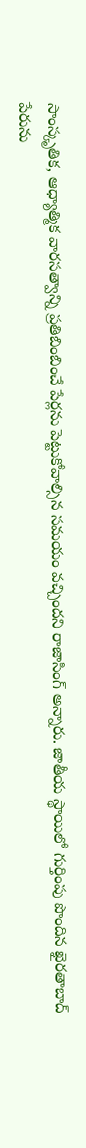సాంస్కృతిక, ఆధ్యాత్మిక వారసత్వాన్ని ప్రతిబింబించే పేర్లను పెట్టుకోవాల్సిన సమయం వచ్చిందని రాజాసింగ్ అన్నారు. జాతీయ స్థాయిలో గుర్తింపు పొందిన ఖైరతాబాద్ పేరును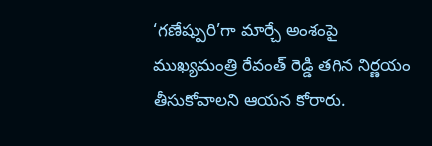‘గణేష్పురి’గా మార్చే అంశంపై ముఖ్యమంత్రి రేవంత్ రెడ్డి తగిన నిర్ణయం తీసుకోవాలని ఆయన కోరారు.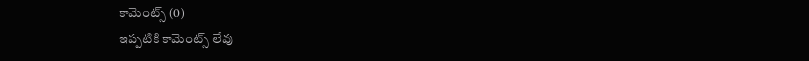కామెంట్స్ (0)
ఇప్పటికి కామెంట్స్ లేవు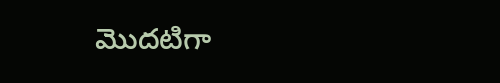మొదటిగా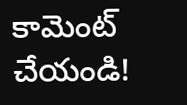కామెంట్ చేయండి!